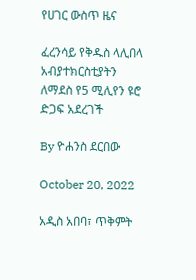የሀገር ውስጥ ዜና

ፈረንሳይ የቅዱስ ላሊበላ አብያተክርስቲያትን ለማደስ የ5 ሚሊየን ዩሮ ድጋፍ አደረገች

By ዮሐንስ ደርበው

October 20, 2022

አዲስ አበባ፣ ጥቅምት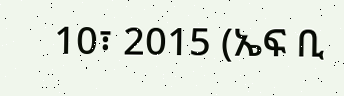10፣ 2015 (ኤፍ ቢ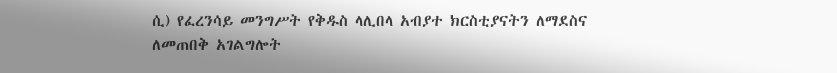ሲ) የፈረንሳይ መንግሥት የቅዱስ ላሊበላ አብያተ ክርስቲያናትን ለማደስና ለመጠበቅ አገልግሎት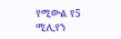የሚውል የ5 ሚሊየን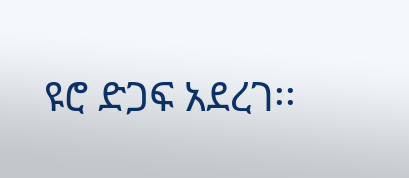ዩሮ ድጋፍ አደረገ፡፡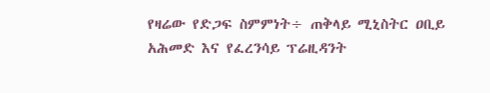የዛሬው የድጋፍ ስምምነት÷ ጠቅላይ ሚኒስትር ዐቢይ አሕመድ እና የፈረንሳይ ፕሬዚዳንት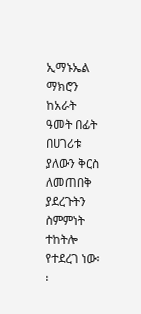ኢማኑኤል ማክሮን ከአራት ዓመት በፊት በሀገሪቱ ያለውን ቅርስ ለመጠበቅ ያደረጉትን ስምምነት ተከትሎ የተደረገ ነው፡፡